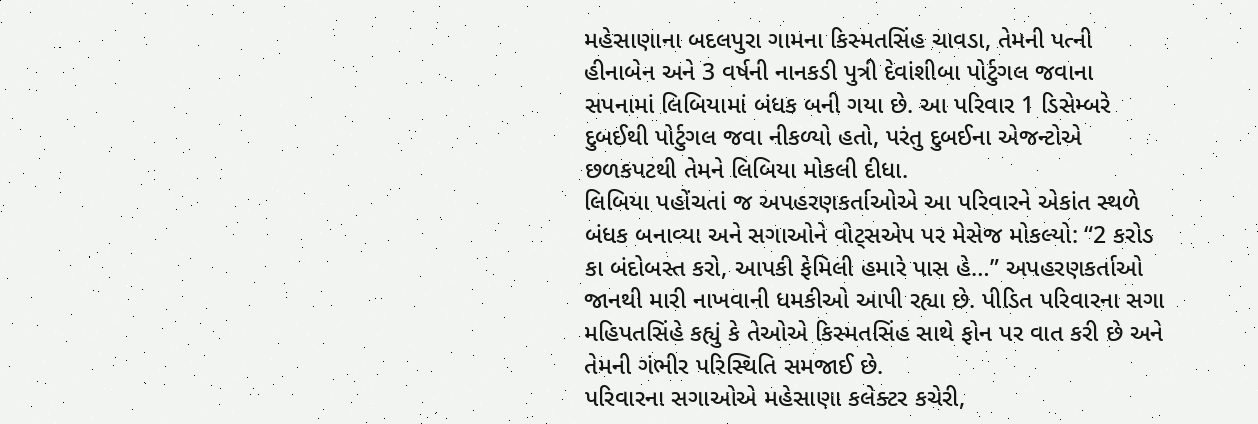મહેસાણાના બદલપુરા ગામના કિસ્મતસિંહ ચાવડા, તેમની પત્ની હીનાબેન અને 3 વર્ષની નાનકડી પુત્રી દેવાંશીબા પોર્ટુગલ જવાના સપનામાં લિબિયામાં બંધક બની ગયા છે. આ પરિવાર 1 ડિસેમ્બરે દુબઈથી પોર્ટુગલ જવા નીકળ્યો હતો, પરંતુ દુબઈના એજન્ટોએ છળકપટથી તેમને લિબિયા મોકલી દીધા.
લિબિયા પહોંચતાં જ અપહરણકર્તાઓએ આ પરિવારને એકાંત સ્થળે બંધક બનાવ્યા અને સગાઓને વોટ્સએપ પર મેસેજ મોકલ્યો: “2 કરોડ કા બંદોબસ્ત કરો, આપકી ફેમિલી હમારે પાસ હે…” અપહરણકર્તાઓ જાનથી મારી નાખવાની ધમકીઓ આપી રહ્યા છે. પીડિત પરિવારના સગા મહિપતસિંહે કહ્યું કે તેઓએ કિસ્મતસિંહ સાથે ફોન પર વાત કરી છે અને તેમની ગંભીર પરિસ્થિતિ સમજાઈ છે.
પરિવારના સગાઓએ મહેસાણા કલેક્ટર કચેરી,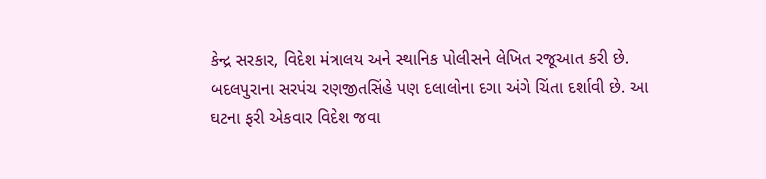કેન્દ્ર સરકાર, વિદેશ મંત્રાલય અને સ્થાનિક પોલીસને લેખિત રજૂઆત કરી છે. બદલપુરાના સરપંચ રણજીતસિંહે પણ દલાલોના દગા અંગે ચિંતા દર્શાવી છે. આ ઘટના ફરી એકવાર વિદેશ જવા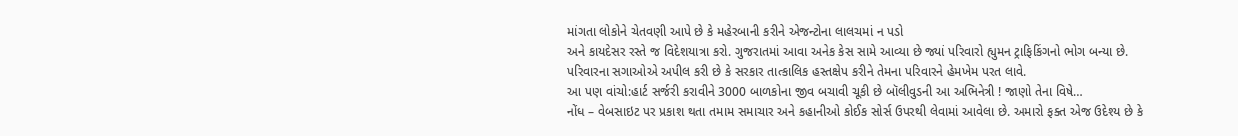માંગતા લોકોને ચેતવણી આપે છે કે મહેરબાની કરીને એજન્ટોના લાલચમાં ન પડો
અને કાયદેસર રસ્તે જ વિદેશયાત્રા કરો. ગુજરાતમાં આવા અનેક કેસ સામે આવ્યા છે જ્યાં પરિવારો હ્યુમન ટ્રાફિકિંગનો ભોગ બન્યા છે. પરિવારના સગાઓએ અપીલ કરી છે કે સરકાર તાત્કાલિક હસ્તક્ષેપ કરીને તેમના પરિવારને હેમખેમ પરત લાવે.
આ પણ વાંચો:હાર્ટ સર્જરી કરાવીને 3000 બાળકોના જીવ બચાવી ચૂકી છે બૉલીવુડની આ અભિનેત્રી ! જાણો તેના વિષે…
નોંધ – વેબસાઇટ પર પ્રકાશ થતા તમામ સમાચાર અને કહાનીઓ કોઈક સોર્સ ઉપરથી લેવામાં આવેલા છે. અમારો ફક્ત એજ ઉદેશ્ય છે કે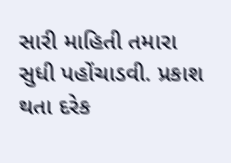સારી માહિતી તમારા સુધી પહોંચાડવી. પ્રકાશ થતા દરેક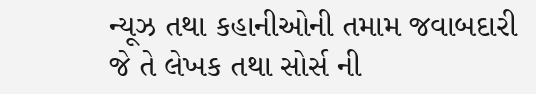ન્યૂઝ તથા કહાનીઓની તમામ જવાબદારી જે તે લેખક તથા સોર્સ ની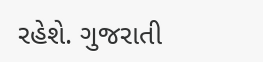રહેશે. ગુજરાતી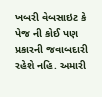ખબરી વેબસાઇટ કે પેજ ની કોઈ પણ પ્રકારની જવાબદારી રહેશે નહિ. અમારી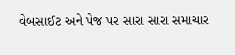વેબસાઈટ અને પેજ પર સારા સારા સમાચાર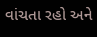વાંચતા રહો અને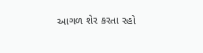આગળ શેર કરતા રહો